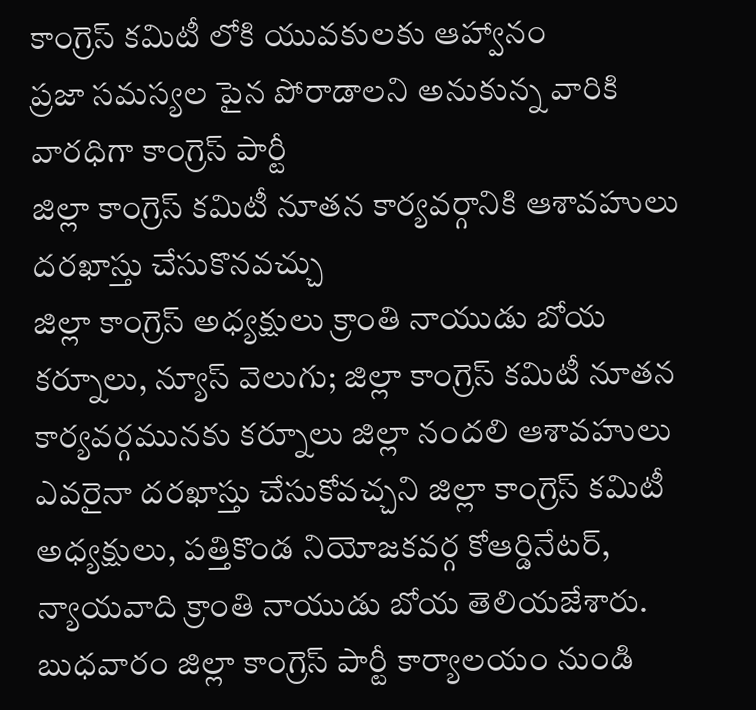కాంగ్రెస్ కమిటీ లోకి యువకులకు ఆహ్వానం
ప్రజా సమస్యల పైన పోరాడాలని అనుకున్న వారికి వారధిగా కాంగ్రెస్ పార్టీ
జిల్లా కాంగ్రెస్ కమిటీ నూతన కార్యవర్గానికి ఆశావహులు దరఖాస్తు చేసుకొనవచ్చు
జిల్లా కాంగ్రెస్ అధ్యక్షులు క్రాంతి నాయుడు బోయ
కర్నూలు, న్యూస్ వెలుగు; జిల్లా కాంగ్రెస్ కమిటీ నూతన కార్యవర్గమునకు కర్నూలు జిల్లా నందలి ఆశావహులు ఎవరైనా దరఖాస్తు చేసుకోవచ్చని జిల్లా కాంగ్రెస్ కమిటీ అధ్యక్షులు, పత్తికొండ నియోజకవర్గ కోఆర్డినేటర్, న్యాయవాది క్రాంతి నాయుడు బోయ తెలియజేశారు. బుధవారం జిల్లా కాంగ్రెస్ పార్టీ కార్యాలయం నుండి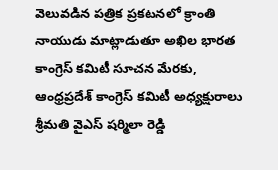వెలువడిన పత్రిక ప్రకటనలో క్రాంతి నాయుడు మాట్లాడుతూ అఖిల భారత కాంగ్రెస్ కమిటీ సూచన మేరకు, ఆంధ్రప్రదేశ్ కాంగ్రెస్ కమిటీ అధ్యక్షురాలు శ్రీమతి వైఎస్ షర్మిలా రెడ్డి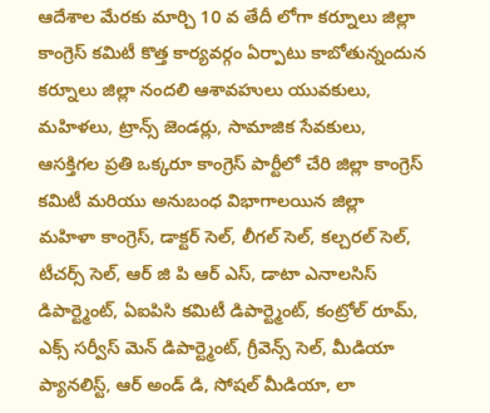ఆదేశాల మేరకు మార్చి 10 వ తేదీ లోగా కర్నూలు జిల్లా కాంగ్రెస్ కమిటీ కొత్త కార్యవర్గం ఏర్పాటు కాబోతున్నందున కర్నూలు జిల్లా నందలి ఆశావహులు యువకులు, మహిళలు, ట్రాన్స్ జెండర్లు, సామాజిక సేవకులు, ఆసక్తిగల ప్రతి ఒక్కరూ కాంగ్రెస్ పార్టీలో చేరి జిల్లా కాంగ్రెస్ కమిటీ మరియు అనుబంధ విభాగాలయిన జిల్లా మహిళా కాంగ్రెస్, డాక్టర్ సెల్, లీగల్ సెల్, కల్చరల్ సెల్, టీచర్స్ సెల్, ఆర్ జి పి ఆర్ ఎస్, డాటా ఎనాలసిస్ డిపార్ట్మెంట్, ఏఐపిసి కమిటీ డిపార్ట్మెంట్, కంట్రోల్ రూమ్, ఎక్స్ సర్వీస్ మెన్ డిపార్ట్మెంట్, గ్రీవెన్స్ సెల్, మీడియా ప్యానలిస్ట్, ఆర్ అండ్ డి, సోషల్ మీడియా, లా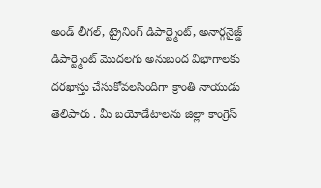అండ్ లీగల్, ట్రైనింగ్ డిపార్ట్మెంట్, అనార్గనైజ్డ్ డిపార్ట్మెంట్ మొదలగు అనుబంద విభాగాలకు దరఖాస్తు చేసుకోవలసిందిగా క్రాంతి నాయుడు తెలిపారు . మీ బయోడేటాలను జిల్లా కాంగ్రెస్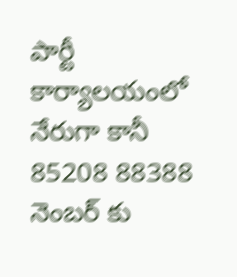పార్టీ కార్యాలయంలో నేరుగా కానీ 85208 88388 నెంబర్ కు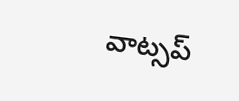వాట్సప్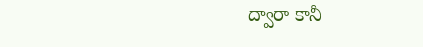ద్వారా కానీ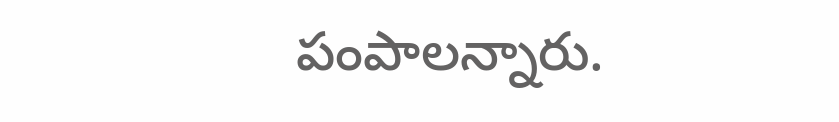పంపాలన్నారు.